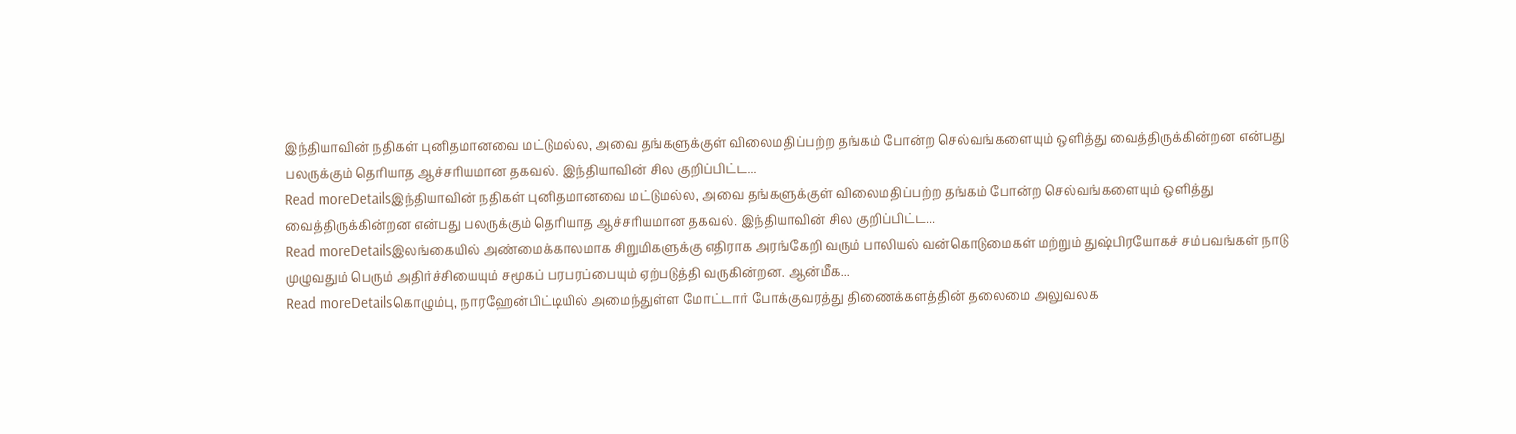இந்தியாவின் நதிகள் புனிதமானவை மட்டுமல்ல, அவை தங்களுக்குள் விலைமதிப்பற்ற தங்கம் போன்ற செல்வங்களையும் ஒளித்து வைத்திருக்கின்றன என்பது பலருக்கும் தெரியாத ஆச்சரியமான தகவல். இந்தியாவின் சில குறிப்பிட்ட...
Read moreDetailsஇந்தியாவின் நதிகள் புனிதமானவை மட்டுமல்ல, அவை தங்களுக்குள் விலைமதிப்பற்ற தங்கம் போன்ற செல்வங்களையும் ஒளித்து வைத்திருக்கின்றன என்பது பலருக்கும் தெரியாத ஆச்சரியமான தகவல். இந்தியாவின் சில குறிப்பிட்ட...
Read moreDetailsஇலங்கையில் அண்மைக்காலமாக சிறுமிகளுக்கு எதிராக அரங்கேறி வரும் பாலியல் வன்கொடுமைகள் மற்றும் துஷ்பிரயோகச் சம்பவங்கள் நாடு முழுவதும் பெரும் அதிர்ச்சியையும் சமூகப் பரபரப்பையும் ஏற்படுத்தி வருகின்றன. ஆன்மீக...
Read moreDetailsகொழும்பு, நாரஹேன்பிட்டியில் அமைந்துள்ள மோட்டார் போக்குவரத்து திணைக்களத்தின் தலைமை அலுவலக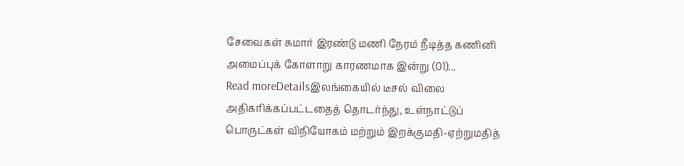சேவைகள் சுமார் இரண்டு மணி நேரம் நீடித்த கணினி அமைப்புக் கோளாறு காரணமாக இன்று (01)...
Read moreDetailsஇலங்கையில் டீசல் விலை அதிகரிக்கப்பட்டதைத் தொடர்ந்து, உள்நாட்டுப் பொருட்கள் விநியோகம் மற்றும் இறக்குமதி-ஏற்றுமதித்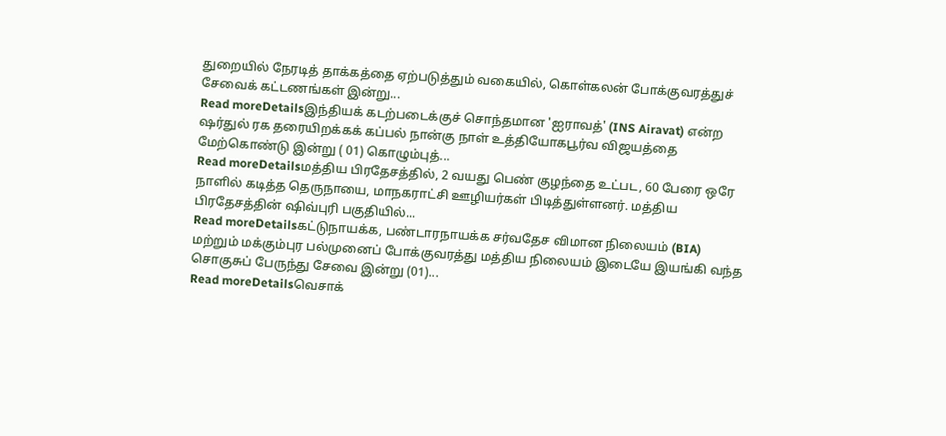துறையில் நேரடித் தாக்கத்தை ஏற்படுத்தும் வகையில், கொள்கலன் போக்குவரத்துச் சேவைக் கட்டணங்கள் இன்று...
Read moreDetailsஇந்தியக் கடற்படைக்குச் சொந்தமான 'ஐராவத்' (INS Airavat) என்ற ஷர்துல் ரக தரையிறக்கக் கப்பல் நான்கு நாள் உத்தியோகபூர்வ விஜயத்தை மேற்கொண்டு இன்று ( 01) கொழும்புத்...
Read moreDetailsமத்திய பிரதேசத்தில், 2 வயது பெண் குழந்தை உட்பட, 60 பேரை ஒரே நாளில் கடித்த தெருநாயை, மாநகராட்சி ஊழியர்கள் பிடித்துள்ளனர். மத்திய பிரதேசத்தின் ஷிவ்புரி பகுதியில்...
Read moreDetailsகட்டுநாயக்க, பண்டாரநாயக்க சர்வதேச விமான நிலையம் (BIA) மற்றும் மக்கும்புர பல்முனைப் போக்குவரத்து மத்திய நிலையம் இடையே இயங்கி வந்த சொகுசுப் பேருந்து சேவை இன்று (01)...
Read moreDetailsவெசாக்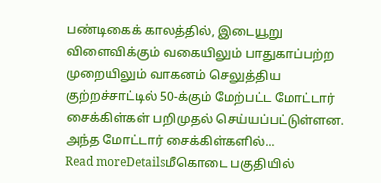பண்டிகைக் காலத்தில், இடையூறு விளைவிக்கும் வகையிலும் பாதுகாப்பற்ற முறையிலும் வாகனம் செலுத்திய குற்றச்சாட்டில் 50-க்கும் மேற்பட்ட மோட்டார் சைக்கிள்கள் பறிமுதல் செய்யப்பட்டுள்ளன. அந்த மோட்டார் சைக்கிள்களில்...
Read moreDetailsமீகொடை பகுதியில்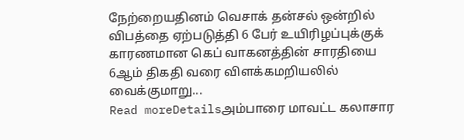நேற்றையதினம் வெசாக் தன்சல் ஒன்றில் விபத்தை ஏற்படுத்தி 6 பேர் உயிரிழப்புக்குக் காரணமான கெப் வாகனத்தின் சாரதியை 6ஆம் திகதி வரை விளக்கமறியலில் வைக்குமாறு...
Read moreDetailsஅம்பாரை மாவட்ட கலாசார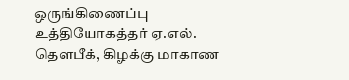ஒருங்கிணைப்பு உத்தியோகத்தர் ஏ.எல். தௌபீக், கிழக்கு மாகாண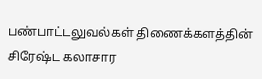பண்பாட்டலுவல்கள் திணைக்களத்தின் சிரேஷ்ட கலாசார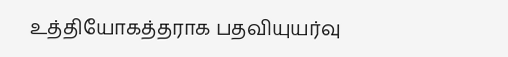உத்தியோகத்தராக பதவியுயர்வு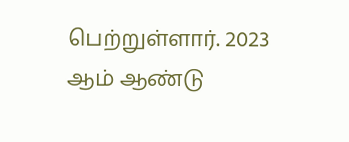பெற்றுள்ளார். 2023 ஆம் ஆண்டு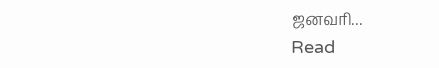ஜனவரி...
Read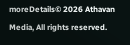moreDetails© 2026 Athavan Media, All rights reserved.